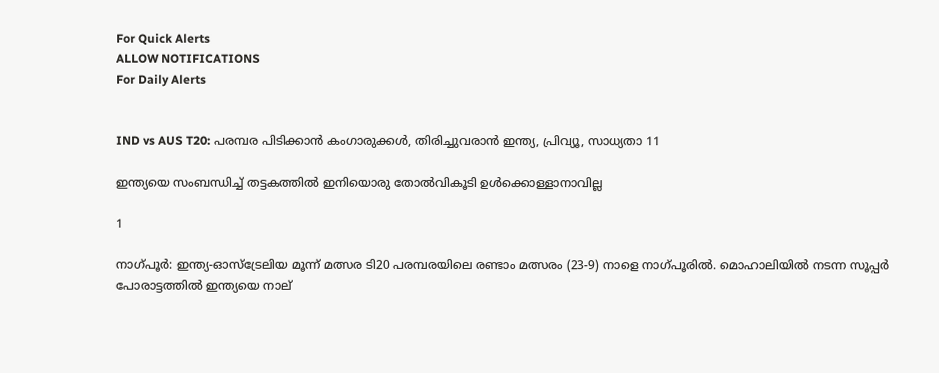For Quick Alerts
ALLOW NOTIFICATIONS
For Daily Alerts


IND vs AUS T20: പരമ്പര പിടിക്കാന്‍ കംഗാരുക്കള്‍, തിരിച്ചുവരാന്‍ ഇന്ത്യ, പ്രിവ്യൂ, സാധ്യതാ 11

ഇന്ത്യയെ സംബന്ധിച്ച് തട്ടകത്തില്‍ ഇനിയൊരു തോല്‍വികൂടി ഉള്‍ക്കൊള്ളാനാവില്ല

1

നാഗ്പൂര്‍: ഇന്ത്യ-ഓസ്‌ട്രേലിയ മൂന്ന് മത്സര ടി20 പരമ്പരയിലെ രണ്ടാം മത്സരം (23-9) നാളെ നാഗ്പൂരില്‍. മൊഹാലിയില്‍ നടന്ന സൂപ്പര്‍ പോരാട്ടത്തില്‍ ഇന്ത്യയെ നാല്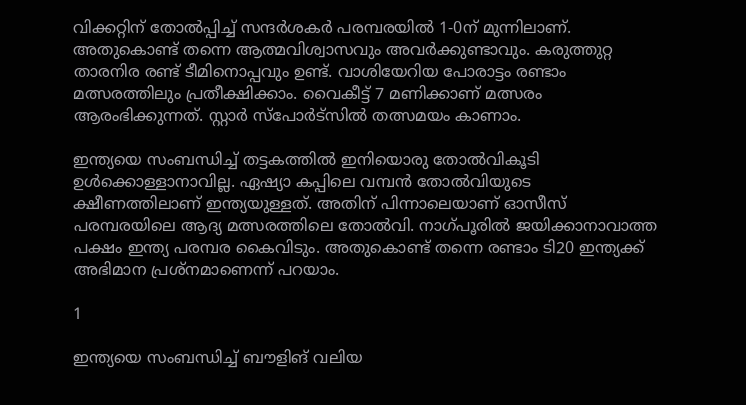വിക്കറ്റിന് തോല്‍പ്പിച്ച് സന്ദര്‍ശകര്‍ പരമ്പരയില്‍ 1-0ന് മുന്നിലാണ്. അതുകൊണ്ട് തന്നെ ആത്മവിശ്വാസവും അവര്‍ക്കുണ്ടാവും. കരുത്തുറ്റ താരനിര രണ്ട് ടീമിനൊപ്പവും ഉണ്ട്. വാശിയേറിയ പോരാട്ടം രണ്ടാം മത്സരത്തിലും പ്രതീക്ഷിക്കാം. വൈകീട്ട് 7 മണിക്കാണ് മത്സരം ആരംഭിക്കുന്നത്. സ്റ്റാര്‍ സ്‌പോര്‍ട്‌സില്‍ തത്സമയം കാണാം.

ഇന്ത്യയെ സംബന്ധിച്ച് തട്ടകത്തില്‍ ഇനിയൊരു തോല്‍വികൂടി ഉള്‍ക്കൊള്ളാനാവില്ല. ഏഷ്യാ കപ്പിലെ വമ്പന്‍ തോല്‍വിയുടെ ക്ഷീണത്തിലാണ് ഇന്ത്യയുള്ളത്. അതിന് പിന്നാലെയാണ് ഓസീസ് പരമ്പരയിലെ ആദ്യ മത്സരത്തിലെ തോല്‍വി. നാഗ്പൂരില്‍ ജയിക്കാനാവാത്ത പക്ഷം ഇന്ത്യ പരമ്പര കൈവിടും. അതുകൊണ്ട് തന്നെ രണ്ടാം ടി20 ഇന്ത്യക്ക് അഭിമാന പ്രശ്‌നമാണെന്ന് പറയാം.

1

ഇന്ത്യയെ സംബന്ധിച്ച് ബൗളിങ് വലിയ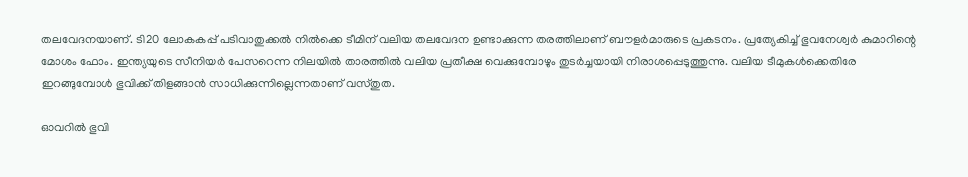തലവേദനയാണ്. ടി20 ലോകകപ്പ് പടിവാതുക്കല്‍ നില്‍ക്കെ ടീമിന് വലിയ തലവേദന ഉണ്ടാക്കുന്ന തരത്തിലാണ് ബൗളര്‍മാരുടെ പ്രകടനം. പ്രത്യേകിച്ച് ഭുവനേശ്വര്‍ കുമാറിന്റെ മോശം ഫോം. ഇന്ത്യയുടെ സീനിയര്‍ പേസറെന്ന നിലയില്‍ താരത്തില്‍ വലിയ പ്രതീക്ഷ വെക്കുമ്പോഴും തുടര്‍ച്ചയായി നിരാശപ്പെടുത്തുന്നു. വലിയ ടീമുകള്‍ക്കെതിരേ ഇറങ്ങുമ്പോള്‍ ഭുവിക്ക് തിളങ്ങാന്‍ സാധിക്കുന്നില്ലെന്നതാണ് വസ്തുത.

ഓവറില്‍ ഭുവി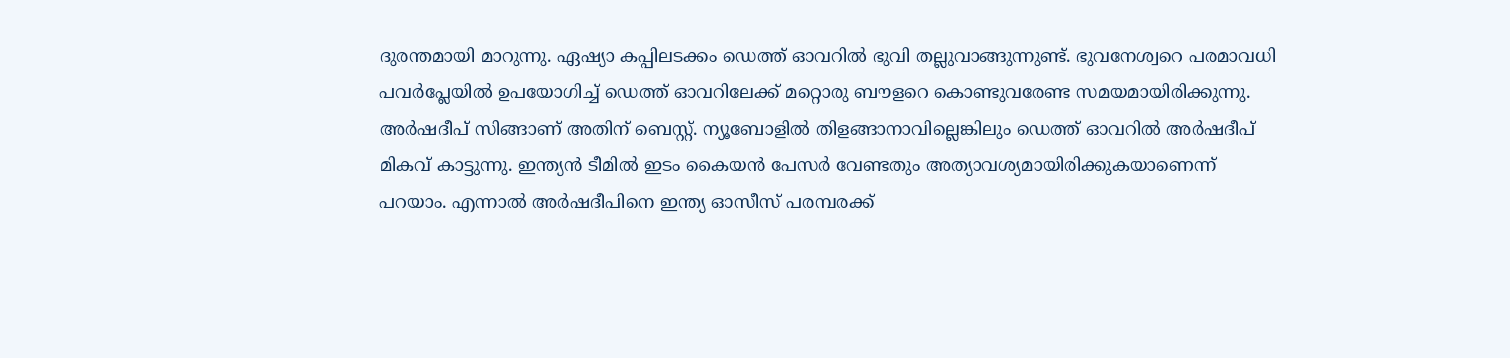ദുരന്തമായി മാറുന്നു. ഏഷ്യാ കപ്പിലടക്കം ഡെത്ത് ഓവറില്‍ ഭുവി തല്ലുവാങ്ങുന്നുണ്ട്. ഭുവനേശ്വറെ പരമാവധി പവര്‍പ്ലേയില്‍ ഉപയോഗിച്ച് ഡെത്ത് ഓവറിലേക്ക് മറ്റൊരു ബൗളറെ കൊണ്ടുവരേണ്ട സമയമായിരിക്കുന്നു. അര്‍ഷദീപ് സിങ്ങാണ് അതിന് ബെസ്റ്റ്. ന്യൂബോളില്‍ തിളങ്ങാനാവില്ലെങ്കിലും ഡെത്ത് ഓവറില്‍ അര്‍ഷദീപ് മികവ് കാട്ടുന്നു. ഇന്ത്യന്‍ ടീമില്‍ ഇടം കൈയന്‍ പേസര്‍ വേണ്ടതും അത്യാവശ്യമായിരിക്കുകയാണെന്ന് പറയാം. എന്നാല്‍ അര്‍ഷദീപിനെ ഇന്ത്യ ഓസീസ് പരമ്പരക്ക്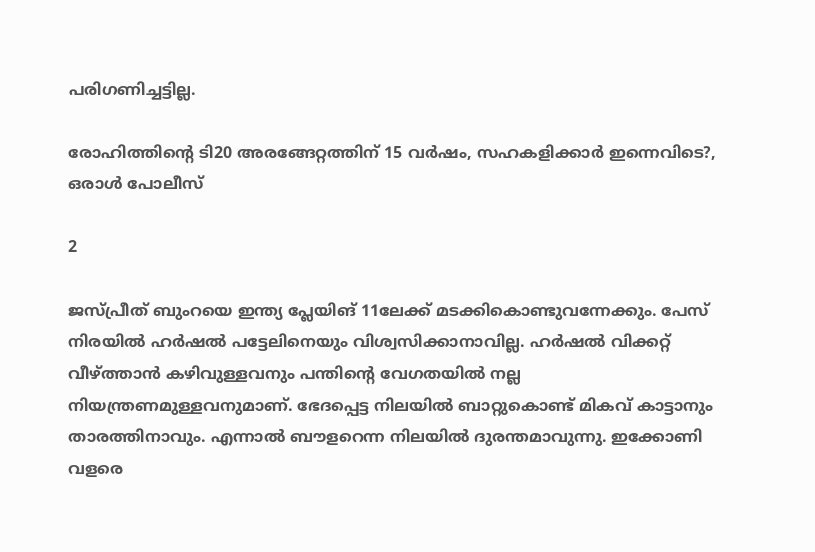പരിഗണിച്ചട്ടില്ല.

രോഹിത്തിന്റെ ടി20 അരങ്ങേറ്റത്തിന് 15 വര്‍ഷം, സഹകളിക്കാര്‍ ഇന്നെവിടെ?, ഒരാള്‍ പോലീസ്

2

ജസ്പ്രീത് ബുംറയെ ഇന്ത്യ പ്ലേയിങ് 11ലേക്ക് മടക്കികൊണ്ടുവന്നേക്കും. പേസ് നിരയില്‍ ഹര്‍ഷല്‍ പട്ടേലിനെയും വിശ്വസിക്കാനാവില്ല. ഹര്‍ഷല്‍ വിക്കറ്റ് വീഴ്ത്താന്‍ കഴിവുള്ളവനും പന്തിന്റെ വേഗതയില്‍ നല്ല നിയന്ത്രണമുള്ളവനുമാണ്. ഭേദപ്പെട്ട നിലയില്‍ ബാറ്റുകൊണ്ട് മികവ് കാട്ടാനും താരത്തിനാവും. എന്നാല്‍ ബൗളറെന്ന നിലയില്‍ ദുരന്തമാവുന്നു. ഇക്കോണി വളരെ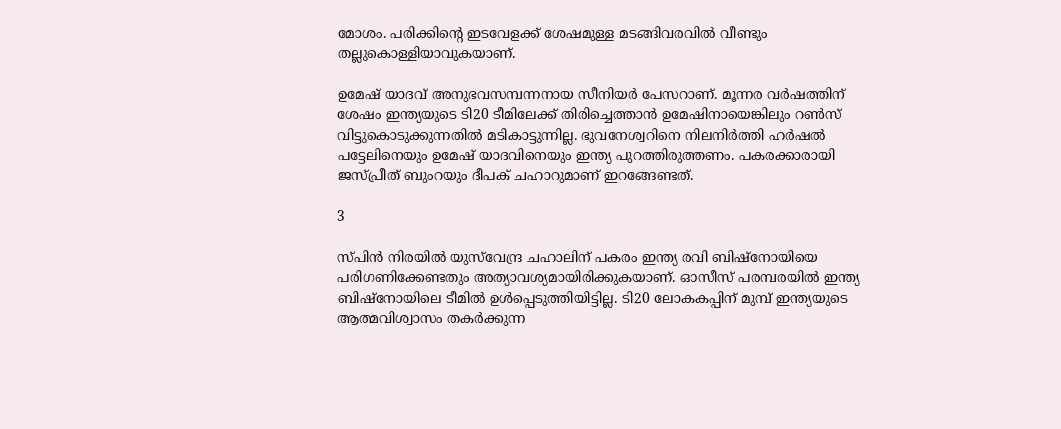മോശം. പരിക്കിന്റെ ഇടവേളക്ക് ശേഷമുള്ള മടങ്ങിവരവില്‍ വീണ്ടും തല്ലുകൊള്ളിയാവുകയാണ്.

ഉമേഷ് യാദവ് അനുഭവസമ്പന്നനായ സീനിയര്‍ പേസറാണ്. മൂന്നര വര്‍ഷത്തിന് ശേഷം ഇന്ത്യയുടെ ടി20 ടീമിലേക്ക് തിരിച്ചെത്താന്‍ ഉമേഷിനായെങ്കിലും റണ്‍സ് വിട്ടുകൊടുക്കുന്നതില്‍ മടികാട്ടുന്നില്ല. ഭുവനേശ്വറിനെ നിലനിര്‍ത്തി ഹര്‍ഷല്‍ പട്ടേലിനെയും ഉമേഷ് യാദവിനെയും ഇന്ത്യ പുറത്തിരുത്തണം. പകരക്കാരായി ജസ്പ്രീത് ബുംറയും ദീപക് ചഹാറുമാണ് ഇറങ്ങേണ്ടത്.

3

സ്പിന്‍ നിരയില്‍ യുസ്‌വേന്ദ്ര ചഹാലിന് പകരം ഇന്ത്യ രവി ബിഷ്‌നോയിയെ പരിഗണിക്കേണ്ടതും അത്യാവശ്യമായിരിക്കുകയാണ്. ഓസീസ് പരമ്പരയില്‍ ഇന്ത്യ ബിഷ്‌നോയിലെ ടീമില്‍ ഉള്‍പ്പെടുത്തിയിട്ടില്ല. ടി20 ലോകകപ്പിന് മുമ്പ് ഇന്ത്യയുടെ ആത്മവിശ്വാസം തകര്‍ക്കുന്ന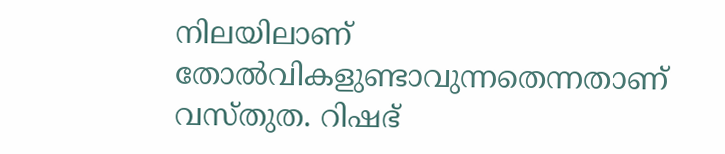നിലയിലാണ് തോല്‍വികളുണ്ടാവുന്നതെന്നതാണ് വസ്തുത. റിഷഭ്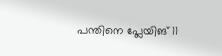പന്തിനെ പ്ലേയിങ് 11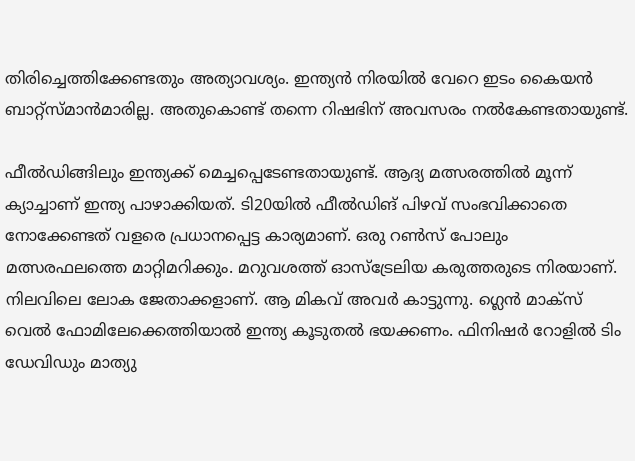തിരിച്ചെത്തിക്കേണ്ടതും അത്യാവശ്യം. ഇന്ത്യന്‍ നിരയില്‍ വേറെ ഇടം കൈയന്‍ ബാറ്റ്‌സ്മാന്‍മാരില്ല. അതുകൊണ്ട് തന്നെ റിഷഭിന് അവസരം നല്‍കേണ്ടതായുണ്ട്.

ഫീല്‍ഡിങ്ങിലും ഇന്ത്യക്ക് മെച്ചപ്പെടേണ്ടതായുണ്ട്. ആദ്യ മത്സരത്തില്‍ മൂന്ന് ക്യാച്ചാണ് ഇന്ത്യ പാഴാക്കിയത്. ടി20യില്‍ ഫീല്‍ഡിങ് പിഴവ് സംഭവിക്കാതെ നോക്കേണ്ടത് വളരെ പ്രധാനപ്പെട്ട കാര്യമാണ്. ഒരു റണ്‍സ് പോലും മത്സരഫലത്തെ മാറ്റിമറിക്കും. മറുവശത്ത് ഓസ്‌ട്രേലിയ കരുത്തരുടെ നിരയാണ്. നിലവിലെ ലോക ജേതാക്കളാണ്. ആ മികവ് അവര്‍ കാട്ടുന്നു. ഗ്ലെന്‍ മാക്‌സ് വെല്‍ ഫോമിലേക്കെത്തിയാല്‍ ഇന്ത്യ കൂടുതല്‍ ഭയക്കണം. ഫിനിഷര്‍ റോളില്‍ ടിം ഡേവിഡും മാത്യു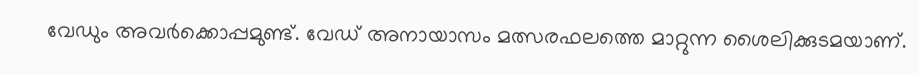വേഡും അവര്‍ക്കൊപ്പമുണ്ട്. വേഡ് അനായാസം മത്സരഫലത്തെ മാറ്റുന്ന ശൈലിക്കുടമയാണ്.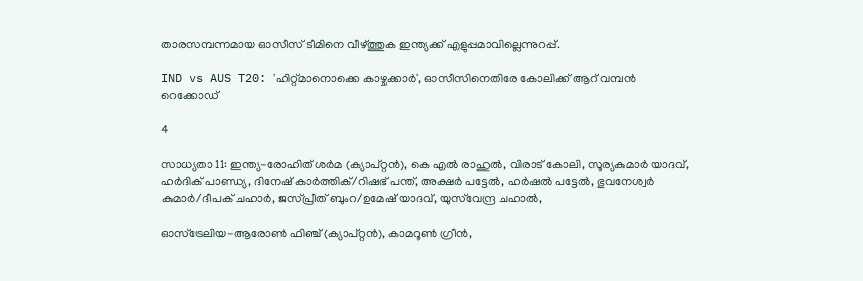താരസമ്പന്നമായ ഓസീസ് ടീമിനെ വീഴ്ത്തുക ഇന്ത്യക്ക് എളുപ്പമാവില്ലെന്നുറപ്പ്.

IND vs AUS T20: 'ഹിറ്റ്മാനൊക്കെ കാഴ്ചക്കാര്‍', ഓസീസിനെതിരേ കോലിക്ക് ആറ് വമ്പന്‍ റെക്കോഡ്

4

സാധ്യതാ 11: ഇന്ത്യ-രോഹിത് ശര്‍മ (ക്യാപ്റ്റന്‍), കെ എല്‍ രാഹുല്‍, വിരാട് കോലി, സൂര്യകുമാര്‍ യാദവ്, ഹര്‍ദിക് പാണ്ഡ്യ, ദിനേഷ് കാര്‍ത്തിക്/റിഷഭ് പന്ത്, അക്ഷര്‍ പട്ടേല്‍, ഹര്‍ഷല്‍ പട്ടേല്‍, ഭുവനേശ്വര്‍ കുമാര്‍/ദീപക് ചഹാര്‍, ജസ്പ്രീത് ബുംറ/ഉമേഷ് യാദവ്, യുസ്‌വേന്ദ്ര ചഹാല്‍,

ഓസ്‌ട്രേലിയ-ആരോണ്‍ ഫിഞ്ച് (ക്യാപ്റ്റന്‍), കാമറൂണ്‍ ഗ്രീന്‍,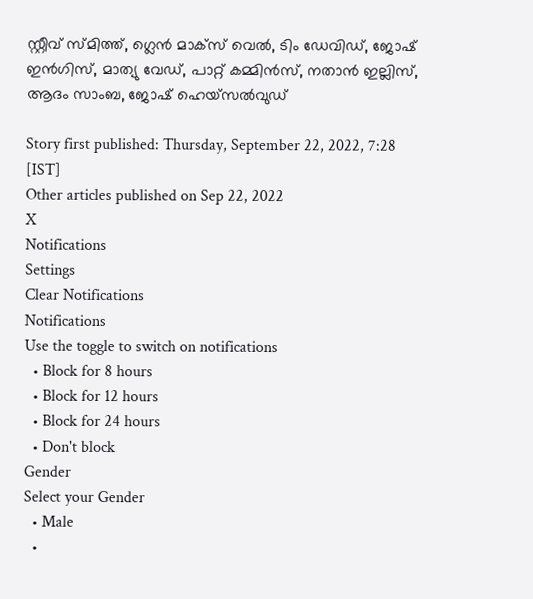സ്റ്റീവ് സ്മിത്ത്, ഗ്ലെന്‍ മാക്‌സ് വെല്‍, ടിം ഡേവിഡ്, ജോഷ് ഇന്‍ഗിസ്, മാത്യു വേഡ്, പാറ്റ് കമ്മിന്‍സ്, നതാന്‍ ഇല്ലിസ്, ആദം സാംബ, ജോഷ് ഹെയ്‌സല്‍വുഡ്‌

Story first published: Thursday, September 22, 2022, 7:28 [IST]
Other articles published on Sep 22, 2022
X
Notifications
Settings
Clear Notifications
Notifications
Use the toggle to switch on notifications
  • Block for 8 hours
  • Block for 12 hours
  • Block for 24 hours
  • Don't block
Gender
Select your Gender
  • Male
  •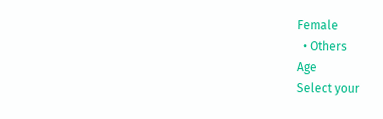Female
  • Others
Age
Select your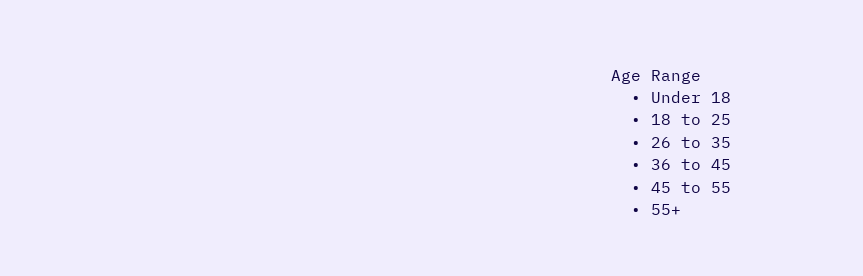Age Range
  • Under 18
  • 18 to 25
  • 26 to 35
  • 36 to 45
  • 45 to 55
  • 55+